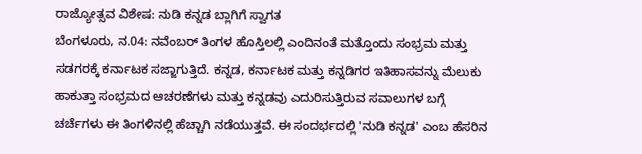ರಾಜ್ಯೋತ್ಸವ ವಿಶೇಷ: ನುಡಿ ಕನ್ನಡ ಬ್ಲಾಗಿಗೆ ಸ್ವಾಗತ
ಬೆಂಗಳೂರು, ನ.04: ನವೆಂಬರ್ ತಿಂಗಳ ಹೊಸ್ತಿಲಲ್ಲಿ ಎಂದಿನಂತೆ ಮತ್ತೊಂದು ಸಂಭ್ರಮ ಮತ್ತು ಸಡಗರಕ್ಕೆ ಕರ್ನಾಟಕ ಸಜ್ಜಾಗುತ್ತಿದೆ. ಕನ್ನಡ, ಕರ್ನಾಟಕ ಮತ್ತು ಕನ್ನಡಿಗರ ಇತಿಹಾಸವನ್ನು ಮೆಲುಕು ಹಾಕುತ್ತಾ ಸಂಭ್ರಮದ ಆಚರಣೆಗಳು ಮತ್ತು ಕನ್ನಡವು ಎದುರಿಸುತ್ತಿರುವ ಸವಾಲುಗಳ ಬಗ್ಗೆ ಚರ್ಚೆಗಳು ಈ ತಿಂಗಳಿನಲ್ಲಿ ಹೆಚ್ಚಾಗಿ ನಡೆಯುತ್ತವೆ. ಈ ಸಂದರ್ಭದಲ್ಲಿ 'ನುಡಿ ಕನ್ನಡ' ಎಂಬ ಹೆಸರಿನ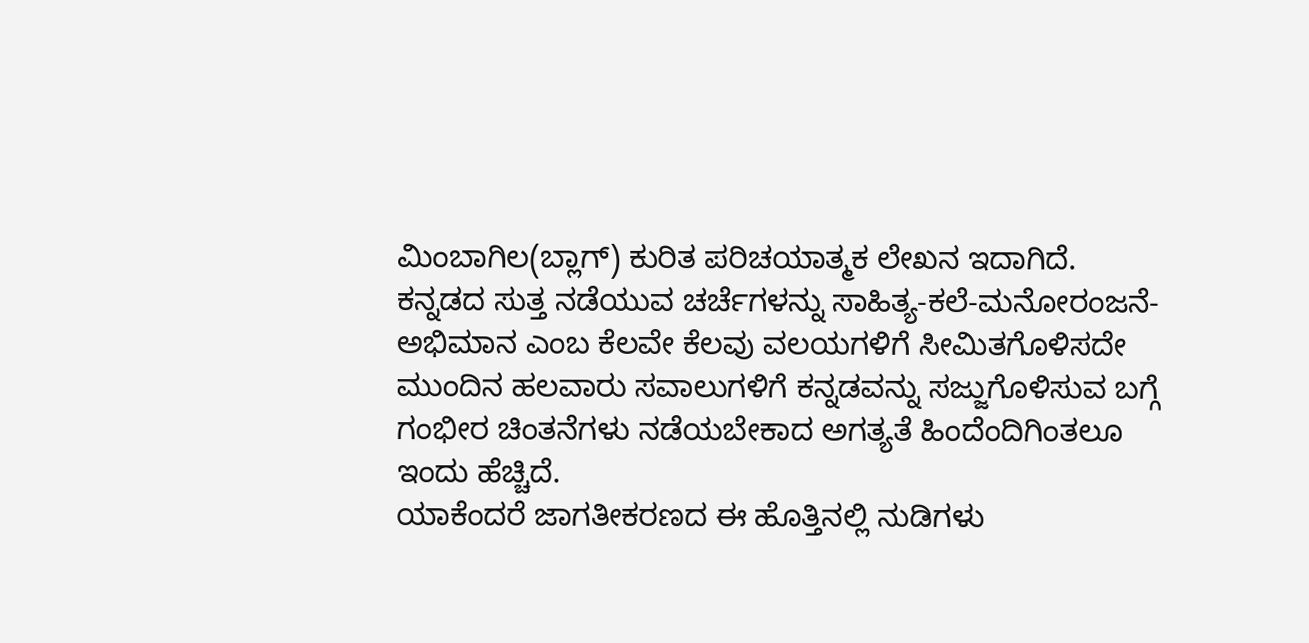ಮಿಂಬಾಗಿಲ(ಬ್ಲಾಗ್) ಕುರಿತ ಪರಿಚಯಾತ್ಮಕ ಲೇಖನ ಇದಾಗಿದೆ.
ಕನ್ನಡದ ಸುತ್ತ ನಡೆಯುವ ಚರ್ಚೆಗಳನ್ನು ಸಾಹಿತ್ಯ-ಕಲೆ-ಮನೋರಂಜನೆ-ಅಭಿಮಾನ ಎಂಬ ಕೆಲವೇ ಕೆಲವು ವಲಯಗಳಿಗೆ ಸೀಮಿತಗೊಳಿಸದೇ ಮುಂದಿನ ಹಲವಾರು ಸವಾಲುಗಳಿಗೆ ಕನ್ನಡವನ್ನು ಸಜ್ಜುಗೊಳಿಸುವ ಬಗ್ಗೆ ಗಂಭೀರ ಚಿಂತನೆಗಳು ನಡೆಯಬೇಕಾದ ಅಗತ್ಯತೆ ಹಿಂದೆಂದಿಗಿಂತಲೂ ಇಂದು ಹೆಚ್ಚಿದೆ.
ಯಾಕೆಂದರೆ ಜಾಗತೀಕರಣದ ಈ ಹೊತ್ತಿನಲ್ಲಿ ನುಡಿಗಳು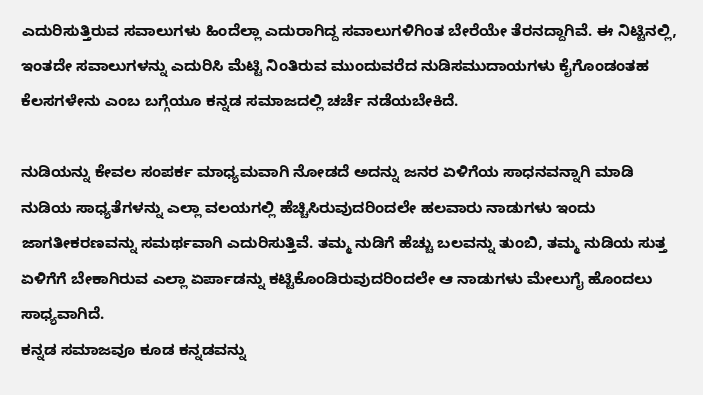ಎದುರಿಸುತ್ತಿರುವ ಸವಾಲುಗಳು ಹಿಂದೆಲ್ಲಾ ಎದುರಾಗಿದ್ದ ಸವಾಲುಗಳಿಗಿಂತ ಬೇರೆಯೇ ತೆರನದ್ದಾಗಿವೆ. ಈ ನಿಟ್ಟಿನಲ್ಲಿ, ಇಂತದೇ ಸವಾಲುಗಳನ್ನು ಎದುರಿಸಿ ಮೆಟ್ಟಿ ನಿಂತಿರುವ ಮುಂದುವರೆದ ನುಡಿಸಮುದಾಯಗಳು ಕೈಗೊಂಡಂತಹ ಕೆಲಸಗಳೇನು ಎಂಬ ಬಗ್ಗೆಯೂ ಕನ್ನಡ ಸಮಾಜದಲ್ಲಿ ಚರ್ಚೆ ನಡೆಯಬೇಕಿದೆ.

ನುಡಿಯನ್ನು ಕೇವಲ ಸಂಪರ್ಕ ಮಾಧ್ಯಮವಾಗಿ ನೋಡದೆ ಅದನ್ನು ಜನರ ಏಳಿಗೆಯ ಸಾಧನವನ್ನಾಗಿ ಮಾಡಿ ನುಡಿಯ ಸಾಧ್ಯತೆಗಳನ್ನು ಎಲ್ಲಾ ವಲಯಗಲ್ಲಿ ಹೆಚ್ಚಿಸಿರುವುದರಿಂದಲೇ ಹಲವಾರು ನಾಡುಗಳು ಇಂದು ಜಾಗತೀಕರಣವನ್ನು ಸಮರ್ಥವಾಗಿ ಎದುರಿಸುತ್ತಿವೆ. ತಮ್ಮ ನುಡಿಗೆ ಹೆಚ್ಚು ಬಲವನ್ನು ತುಂಬಿ, ತಮ್ಮ ನುಡಿಯ ಸುತ್ತ ಏಳಿಗೆಗೆ ಬೇಕಾಗಿರುವ ಎಲ್ಲಾ ಏರ್ಪಾಡನ್ನು ಕಟ್ಟಿಕೊಂಡಿರುವುದರಿಂದಲೇ ಆ ನಾಡುಗಳು ಮೇಲುಗೈ ಹೊಂದಲು ಸಾಧ್ಯವಾಗಿದೆ.
ಕನ್ನಡ ಸಮಾಜವೂ ಕೂಡ ಕನ್ನಡವನ್ನು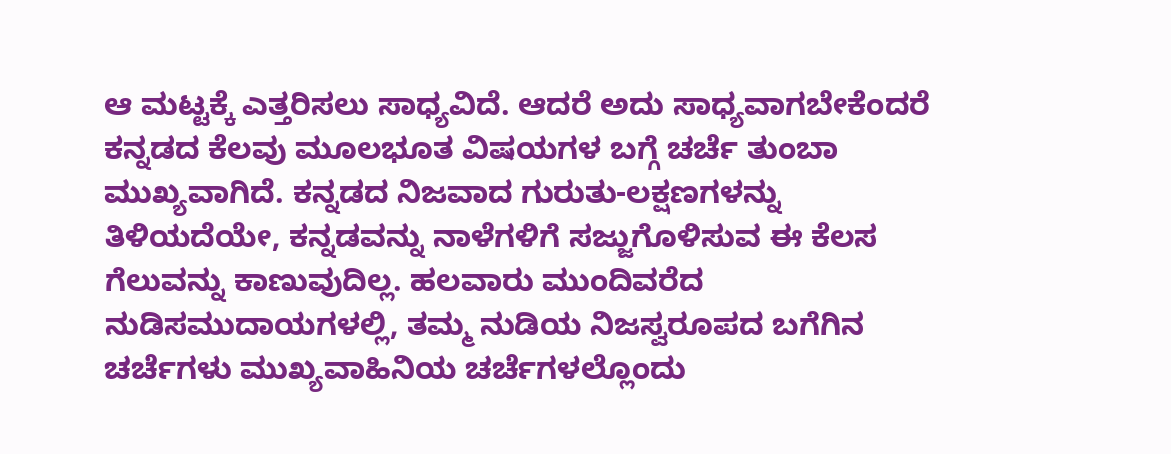ಆ ಮಟ್ಟಕ್ಕೆ ಎತ್ತರಿಸಲು ಸಾಧ್ಯವಿದೆ. ಆದರೆ ಅದು ಸಾಧ್ಯವಾಗಬೇಕೆಂದರೆ ಕನ್ನಡದ ಕೆಲವು ಮೂಲಭೂತ ವಿಷಯಗಳ ಬಗ್ಗೆ ಚರ್ಚೆ ತುಂಬಾ ಮುಖ್ಯವಾಗಿದೆ. ಕನ್ನಡದ ನಿಜವಾದ ಗುರುತು-ಲಕ್ಷಣಗಳನ್ನು ತಿಳಿಯದೆಯೇ, ಕನ್ನಡವನ್ನು ನಾಳೆಗಳಿಗೆ ಸಜ್ಜುಗೊಳಿಸುವ ಈ ಕೆಲಸ ಗೆಲುವನ್ನು ಕಾಣುವುದಿಲ್ಲ. ಹಲವಾರು ಮುಂದಿವರೆದ ನುಡಿಸಮುದಾಯಗಳಲ್ಲಿ, ತಮ್ಮ ನುಡಿಯ ನಿಜಸ್ವರೂಪದ ಬಗೆಗಿನ ಚರ್ಚೆಗಳು ಮುಖ್ಯವಾಹಿನಿಯ ಚರ್ಚೆಗಳಲ್ಲೊಂದು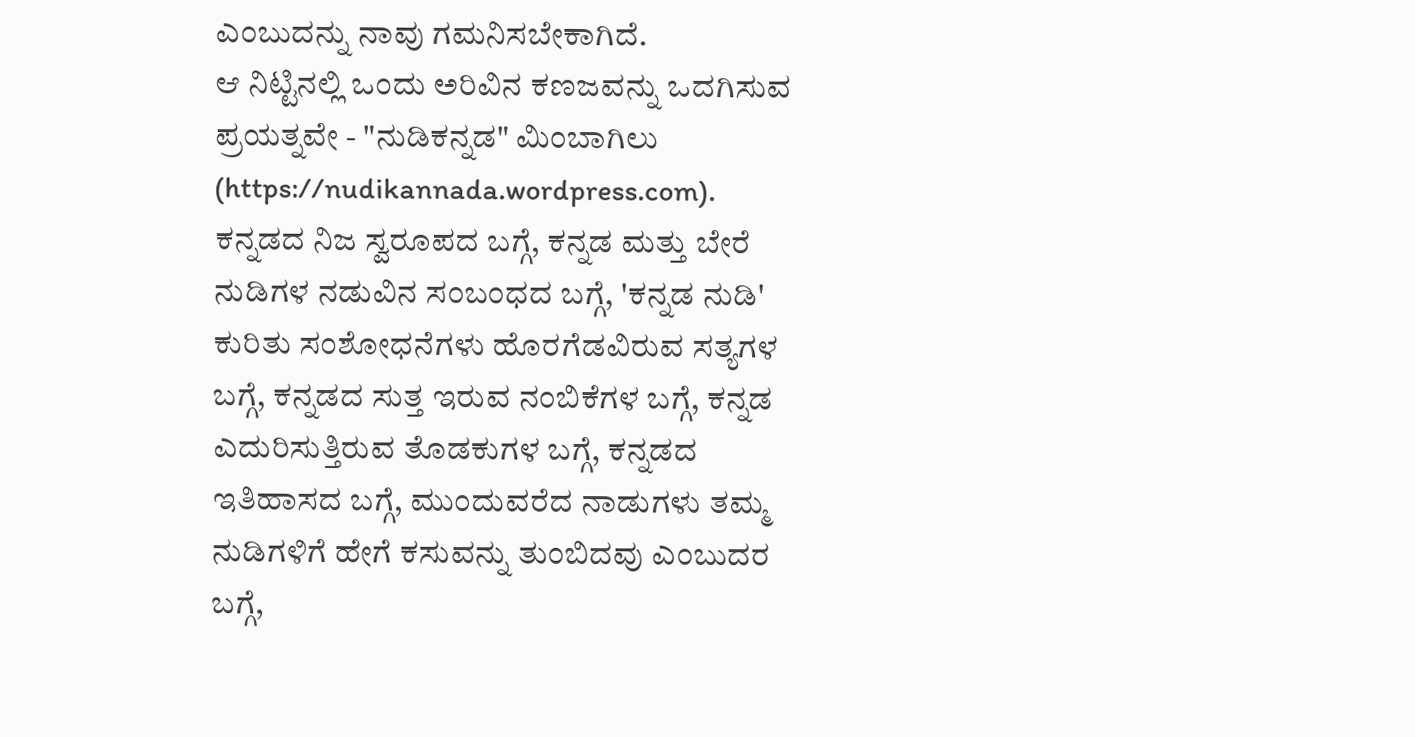ಎಂಬುದನ್ನು ನಾವು ಗಮನಿಸಬೇಕಾಗಿದೆ.
ಆ ನಿಟ್ಟಿನಲ್ಲಿ ಒಂದು ಅರಿವಿನ ಕಣಜವನ್ನು ಒದಗಿಸುವ ಪ್ರಯತ್ನವೇ - "ನುಡಿಕನ್ನಡ" ಮಿಂಬಾಗಿಲು (https://nudikannada.wordpress.com).
ಕನ್ನಡದ ನಿಜ ಸ್ವರೂಪದ ಬಗ್ಗೆ, ಕನ್ನಡ ಮತ್ತು ಬೇರೆ ನುಡಿಗಳ ನಡುವಿನ ಸಂಬಂಧದ ಬಗ್ಗೆ, 'ಕನ್ನಡ ನುಡಿ' ಕುರಿತು ಸಂಶೋಧನೆಗಳು ಹೊರಗೆಡವಿರುವ ಸತ್ಯಗಳ ಬಗ್ಗೆ, ಕನ್ನಡದ ಸುತ್ತ ಇರುವ ನಂಬಿಕೆಗಳ ಬಗ್ಗೆ, ಕನ್ನಡ ಎದುರಿಸುತ್ತಿರುವ ತೊಡಕುಗಳ ಬಗ್ಗೆ, ಕನ್ನಡದ ಇತಿಹಾಸದ ಬಗ್ಗೆ, ಮುಂದುವರೆದ ನಾಡುಗಳು ತಮ್ಮ ನುಡಿಗಳಿಗೆ ಹೇಗೆ ಕಸುವನ್ನು ತುಂಬಿದವು ಎಂಬುದರ ಬಗ್ಗೆ,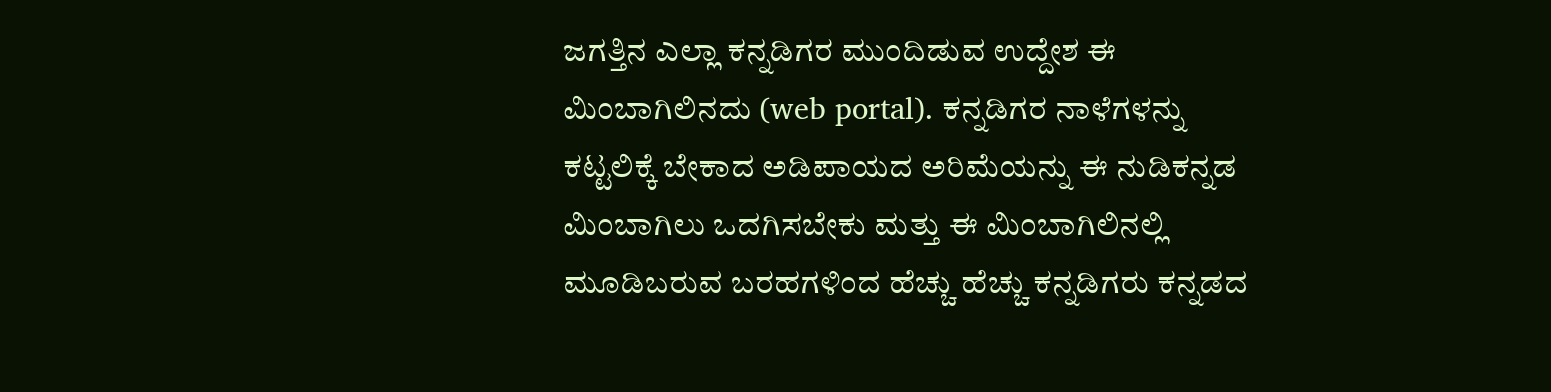ಜಗತ್ತಿನ ಎಲ್ಲಾ ಕನ್ನಡಿಗರ ಮುಂದಿಡುವ ಉದ್ದೇಶ ಈ ಮಿಂಬಾಗಿಲಿನದು (web portal). ಕನ್ನಡಿಗರ ನಾಳೆಗಳನ್ನು ಕಟ್ಟಲಿಕ್ಕೆ ಬೇಕಾದ ಅಡಿಪಾಯದ ಅರಿಮೆಯನ್ನು ಈ ನುಡಿಕನ್ನಡ ಮಿಂಬಾಗಿಲು ಒದಗಿಸಬೇಕು ಮತ್ತು ಈ ಮಿಂಬಾಗಿಲಿನಲ್ಲಿ ಮೂಡಿಬರುವ ಬರಹಗಳಿಂದ ಹೆಚ್ಚು ಹೆಚ್ಚು ಕನ್ನಡಿಗರು ಕನ್ನಡದ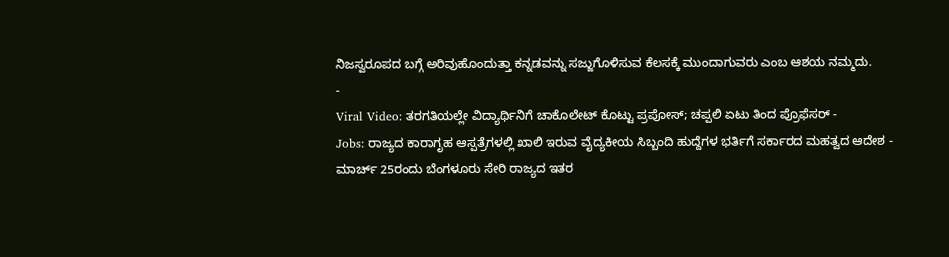ನಿಜಸ್ವರೂಪದ ಬಗ್ಗೆ ಅರಿವುಹೊಂದುತ್ತಾ ಕನ್ನಡವನ್ನು ಸಜ್ಜುಗೊಳಿಸುವ ಕೆಲಸಕ್ಕೆ ಮುಂದಾಗುವರು ಎಂಬ ಆಶಯ ನಮ್ಮದು.
-
Viral Video: ತರಗತಿಯಲ್ಲೇ ವಿದ್ಯಾರ್ಥಿನಿಗೆ ಚಾಕೊಲೇಟ್ ಕೊಟ್ಟು ಪ್ರಪೋಸ್; ಚಪ್ಪಲಿ ಏಟು ತಿಂದ ಪ್ರೊಫೆಸರ್ -
Jobs: ರಾಜ್ಯದ ಕಾರಾಗೃಹ ಆಸ್ಪತ್ರೆಗಳಲ್ಲಿ ಖಾಲಿ ಇರುವ ವೈದ್ಯಕೀಯ ಸಿಬ್ಬಂದಿ ಹುದ್ದೆಗಳ ಭರ್ತಿಗೆ ಸರ್ಕಾರದ ಮಹತ್ವದ ಆದೇಶ -
ಮಾರ್ಚ್ 25ರಂದು ಬೆಂಗಳೂರು ಸೇರಿ ರಾಜ್ಯದ ಇತರ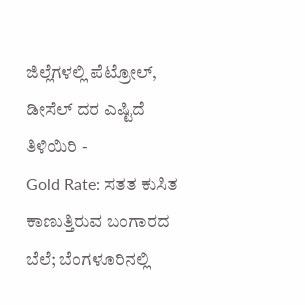ಜಿಲ್ಲೆಗಳಲ್ಲಿ ಪೆಟ್ರೋಲ್, ಡೀಸೆಲ್ ದರ ಎಷ್ಟಿದೆ ತಿಳಿಯಿರಿ -
Gold Rate: ಸತತ ಕುಸಿತ ಕಾಣುತ್ತಿರುವ ಬಂಗಾರದ ಬೆಲೆ; ಬೆಂಗಳೂರಿನಲ್ಲಿ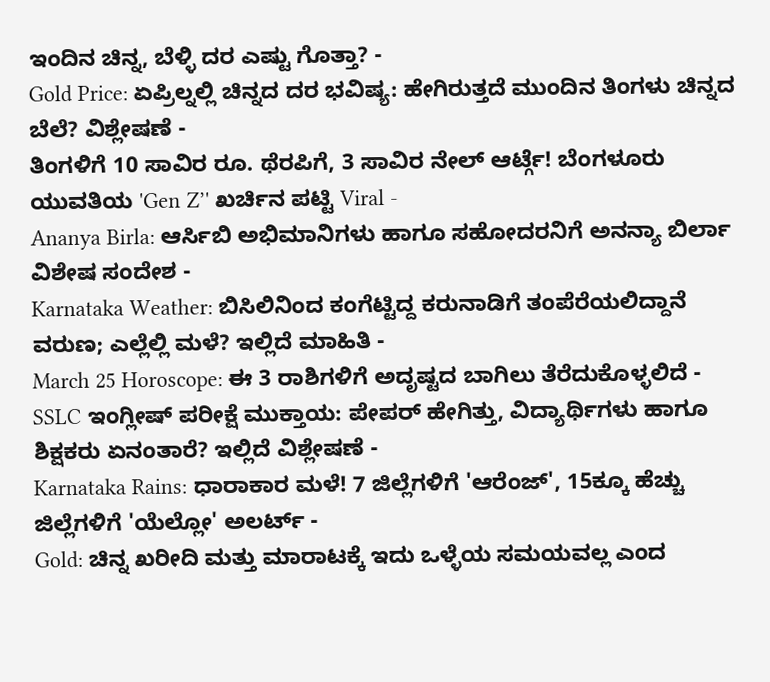ಇಂದಿನ ಚಿನ್ನ, ಬೆಳ್ಳಿ ದರ ಎಷ್ಟು ಗೊತ್ತಾ? -
Gold Price: ಏಪ್ರಿಲ್ನಲ್ಲಿ ಚಿನ್ನದ ದರ ಭವಿಷ್ಯ: ಹೇಗಿರುತ್ತದೆ ಮುಂದಿನ ತಿಂಗಳು ಚಿನ್ನದ ಬೆಲೆ? ವಿಶ್ಲೇಷಣೆ -
ತಿಂಗಳಿಗೆ 10 ಸಾವಿರ ರೂ. ಥೆರಪಿಗೆ, 3 ಸಾವಿರ ನೇಲ್ ಆರ್ಟ್ಗೆ! ಬೆಂಗಳೂರು ಯುವತಿಯ 'Gen Z’' ಖರ್ಚಿನ ಪಟ್ಟಿ Viral -
Ananya Birla: ಆರ್ಸಿಬಿ ಅಭಿಮಾನಿಗಳು ಹಾಗೂ ಸಹೋದರನಿಗೆ ಅನನ್ಯಾ ಬಿರ್ಲಾ ವಿಶೇಷ ಸಂದೇಶ -
Karnataka Weather: ಬಿಸಿಲಿನಿಂದ ಕಂಗೆಟ್ಟಿದ್ದ ಕರುನಾಡಿಗೆ ತಂಪೆರೆಯಲಿದ್ದಾನೆ ವರುಣ; ಎಲ್ಲೆಲ್ಲಿ ಮಳೆ? ಇಲ್ಲಿದೆ ಮಾಹಿತಿ -
March 25 Horoscope: ಈ 3 ರಾಶಿಗಳಿಗೆ ಅದೃಷ್ಟದ ಬಾಗಿಲು ತೆರೆದುಕೊಳ್ಳಲಿದೆ -
SSLC ಇಂಗ್ಲೀಷ್ ಪರೀಕ್ಷೆ ಮುಕ್ತಾಯ: ಪೇಪರ್ ಹೇಗಿತ್ತು, ವಿದ್ಯಾರ್ಥಿಗಳು ಹಾಗೂ ಶಿಕ್ಷಕರು ಏನಂತಾರೆ? ಇಲ್ಲಿದೆ ವಿಶ್ಲೇಷಣೆ -
Karnataka Rains: ಧಾರಾಕಾರ ಮಳೆ! 7 ಜಿಲ್ಲೆಗಳಿಗೆ 'ಆರೆಂಜ್', 15ಕ್ಕೂ ಹೆಚ್ಚು ಜಿಲ್ಲೆಗಳಿಗೆ 'ಯೆಲ್ಲೋ' ಅಲರ್ಟ್ -
Gold: ಚಿನ್ನ ಖರೀದಿ ಮತ್ತು ಮಾರಾಟಕ್ಕೆ ಇದು ಒಳ್ಳೆಯ ಸಮಯವಲ್ಲ ಎಂದ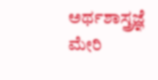ಅರ್ಥಶಾಸ್ತ್ರಜ್ಞೆ ಮೇರಿ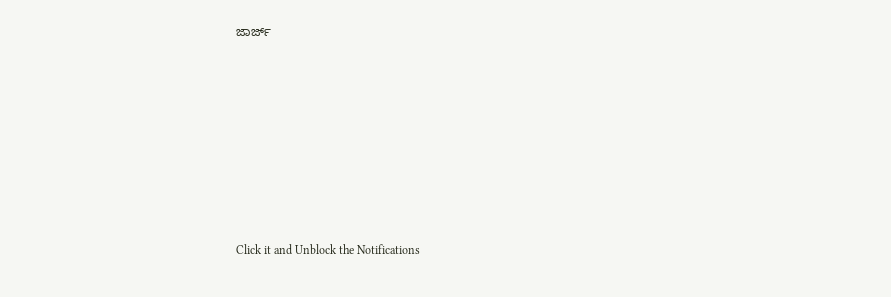ಜಾರ್ಜ್












Click it and Unblock the Notifications